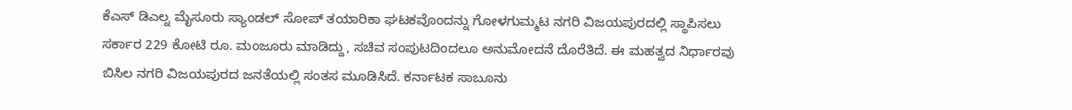ಕೆಎಸ್ ಡಿಎಲ್ನ ಮೈಸೂರು ಸ್ಯಾಂಡಲ್ ಸೋಪ್ ತಯಾರಿಕಾ ಘಟಕವೊಂದನ್ನು ಗೋಳಗುಮ್ಮಟ ನಗರಿ ವಿಜಯಪುರದಲ್ಲಿ ಸ್ಥಾಪಿಸಲು ಸರ್ಕಾರ 229 ಕೋಟಿ ರೂ. ಮಂಜೂರು ಮಾಡಿದ್ದು, ಸಚಿವ ಸಂಪುಟದಿಂದಲೂ ಅನುಮೋದನೆ ದೊರೆತಿದೆ. ಈ ಮಹತ್ವದ ನಿರ್ಧಾರವು ಬಿಸಿಲ ನಗರಿ ವಿಜಯಪುರದ ಜನತೆಯಲ್ಲಿ ಸಂತಸ ಮೂಡಿಸಿದೆ. ಕರ್ನಾಟಕ ಸಾಬೂನು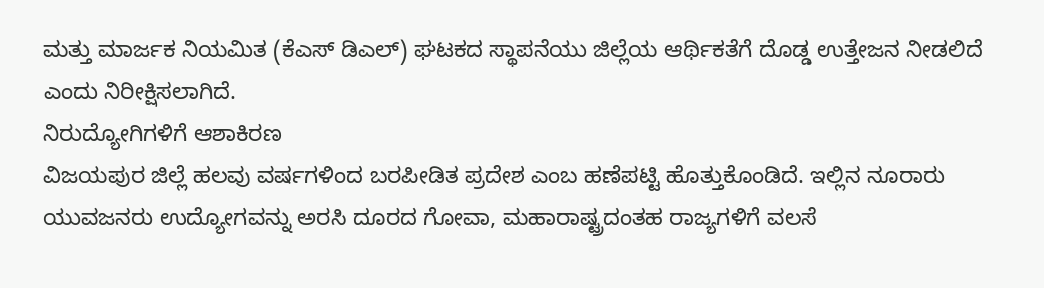ಮತ್ತು ಮಾರ್ಜಕ ನಿಯಮಿತ (ಕೆಎಸ್ ಡಿಎಲ್) ಘಟಕದ ಸ್ಥಾಪನೆಯು ಜಿಲ್ಲೆಯ ಆರ್ಥಿಕತೆಗೆ ದೊಡ್ಡ ಉತ್ತೇಜನ ನೀಡಲಿದೆ ಎಂದು ನಿರೀಕ್ಷಿಸಲಾಗಿದೆ.
ನಿರುದ್ಯೋಗಿಗಳಿಗೆ ಆಶಾಕಿರಣ
ವಿಜಯಪುರ ಜಿಲ್ಲೆ ಹಲವು ವರ್ಷಗಳಿಂದ ಬರಪೀಡಿತ ಪ್ರದೇಶ ಎಂಬ ಹಣೆಪಟ್ಟಿ ಹೊತ್ತುಕೊಂಡಿದೆ. ಇಲ್ಲಿನ ನೂರಾರು ಯುವಜನರು ಉದ್ಯೋಗವನ್ನು ಅರಸಿ ದೂರದ ಗೋವಾ, ಮಹಾರಾಷ್ಟ್ರದಂತಹ ರಾಜ್ಯಗಳಿಗೆ ವಲಸೆ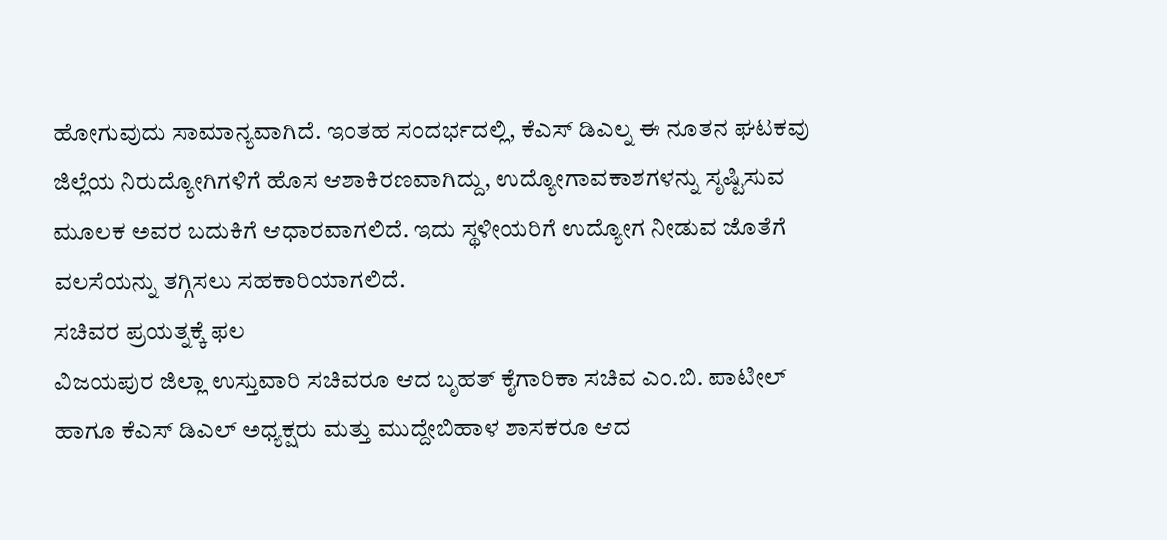ಹೋಗುವುದು ಸಾಮಾನ್ಯವಾಗಿದೆ. ಇಂತಹ ಸಂದರ್ಭದಲ್ಲಿ, ಕೆಎಸ್ ಡಿಎಲ್ನ ಈ ನೂತನ ಘಟಕವು ಜಿಲ್ಲೆಯ ನಿರುದ್ಯೋಗಿಗಳಿಗೆ ಹೊಸ ಆಶಾಕಿರಣವಾಗಿದ್ದು, ಉದ್ಯೋಗಾವಕಾಶಗಳನ್ನು ಸೃಷ್ಟಿಸುವ ಮೂಲಕ ಅವರ ಬದುಕಿಗೆ ಆಧಾರವಾಗಲಿದೆ. ಇದು ಸ್ಥಳೀಯರಿಗೆ ಉದ್ಯೋಗ ನೀಡುವ ಜೊತೆಗೆ ವಲಸೆಯನ್ನು ತಗ್ಗಿಸಲು ಸಹಕಾರಿಯಾಗಲಿದೆ.
ಸಚಿವರ ಪ್ರಯತ್ನಕ್ಕೆ ಫಲ
ವಿಜಯಪುರ ಜಿಲ್ಲಾ ಉಸ್ತುವಾರಿ ಸಚಿವರೂ ಆದ ಬೃಹತ್ ಕೈಗಾರಿಕಾ ಸಚಿವ ಎಂ.ಬಿ. ಪಾಟೀಲ್ ಹಾಗೂ ಕೆಎಸ್ ಡಿಎಲ್ ಅಧ್ಯಕ್ಷರು ಮತ್ತು ಮುದ್ದೇಬಿಹಾಳ ಶಾಸಕರೂ ಆದ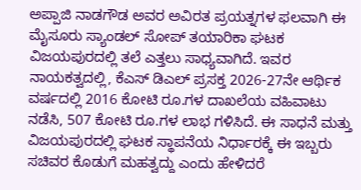ಅಪ್ಪಾಜಿ ನಾಡಗೌಡ ಅವರ ಅವಿರತ ಪ್ರಯತ್ನಗಳ ಫಲವಾಗಿ ಈ ಮೈಸೂರು ಸ್ಯಾಂಡಲ್ ಸೋಪ್ ತಯಾರಿಕಾ ಘಟಕ ವಿಜಯಪುರದಲ್ಲಿ ತಲೆ ಎತ್ತಲು ಸಾಧ್ಯವಾಗಿದೆ. ಇವರ ನಾಯಕತ್ವದಲ್ಲಿ, ಕೆಎಸ್ ಡಿಎಲ್ ಪ್ರಸಕ್ತ 2026-27ನೇ ಆರ್ಥಿಕ ವರ್ಷದಲ್ಲಿ 2016 ಕೋಟಿ ರೂ.ಗಳ ದಾಖಲೆಯ ವಹಿವಾಟು ನಡೆಸಿ, 507 ಕೋಟಿ ರೂ.ಗಳ ಲಾಭ ಗಳಿಸಿದೆ. ಈ ಸಾಧನೆ ಮತ್ತು ವಿಜಯಪುರದಲ್ಲಿ ಘಟಕ ಸ್ಥಾಪನೆಯ ನಿರ್ಧಾರಕ್ಕೆ ಈ ಇಬ್ಬರು ಸಚಿವರ ಕೊಡುಗೆ ಮಹತ್ವದ್ದು ಎಂದು ಹೇಳಿದರೆ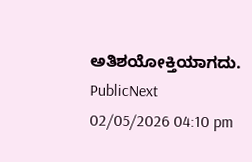ಅತಿಶಯೋಕ್ತಿಯಾಗದು.
PublicNext
02/05/2026 04:10 pm